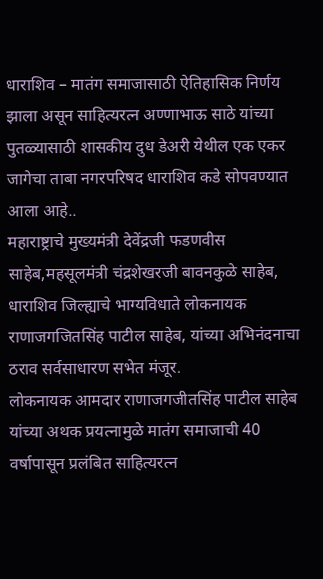धाराशिव – मातंग समाजासाठी ऐतिहासिक निर्णय झाला असून साहित्यरत्न अण्णाभाऊ साठे यांच्या पुतळ्यासाठी शासकीय दुध डेअरी येथील एक एकर जागेचा ताबा नगरपरिषद धाराशिव कडे सोपवण्यात आला आहे..
महाराष्ट्राचे मुख्यमंत्री देवेंद्रजी फडणवीस साहेब,महसूलमंत्री चंद्रशेखरजी बावनकुळे साहेब, धाराशिव जिल्ह्याचे भाग्यविधाते लोकनायक राणाजगजितसिंह पाटील साहेब, यांच्या अभिनंदनाचा ठराव सर्वसाधारण सभेत मंजूर.
लोकनायक आमदार राणाजगजीतसिंह पाटील साहेब यांच्या अथक प्रयत्नामुळे मातंग समाजाची 40 वर्षापासून प्रलंबित साहित्यरत्न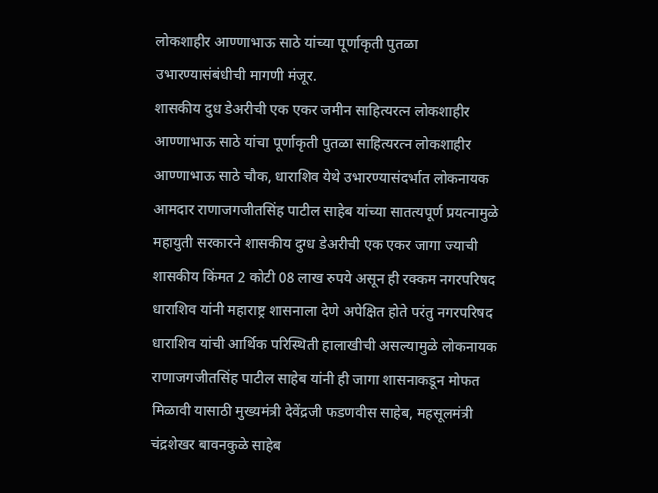लोकशाहीर आण्णाभाऊ साठे यांच्या पूर्णाकृती पुतळा उभारण्यासंबंधीची मागणी मंजूर.
शासकीय दुध डेअरीची एक एकर जमीन साहित्यरत्न लोकशाहीर आण्णाभाऊ साठे यांचा पूर्णाकृती पुतळा साहित्यरत्न लोकशाहीर आण्णाभाऊ साठे चौक, धाराशिव येथे उभारण्यासंदर्भात लोकनायक आमदार राणाजगजीतसिंह पाटील साहेब यांच्या सातत्यपूर्ण प्रयत्नामुळे महायुती सरकारने शासकीय दुग्ध डेअरीची एक एकर जागा ज्याची शासकीय किंमत 2 कोटी 08 लाख रुपये असून ही रक्कम नगरपरिषद धाराशिव यांनी महाराष्ट्र शासनाला देणे अपेक्षित होते परंतु नगरपरिषद धाराशिव यांची आर्थिक परिस्थिती हालाखीची असल्यामुळे लोकनायक राणाजगजीतसिंह पाटील साहेब यांनी ही जागा शासनाकडून मोफत मिळावी यासाठी मुख्यमंत्री देवेंद्रजी फडणवीस साहेब, महसूलमंत्री चंद्रशेखर बावनकुळे साहेब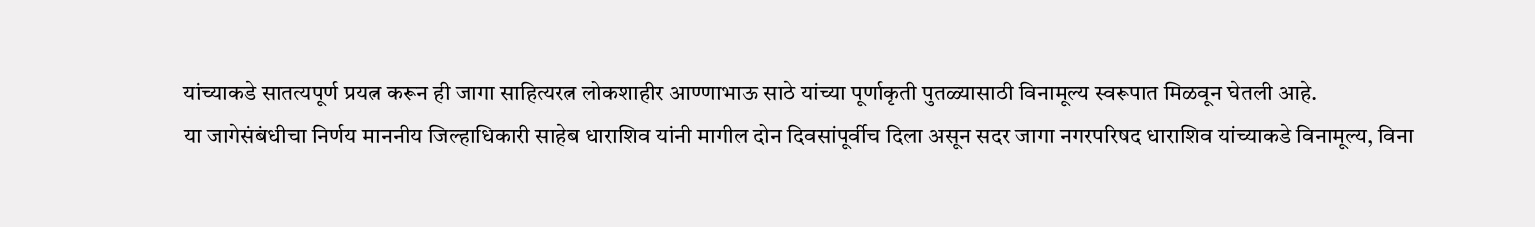यांच्याकडे सातत्यपूर्ण प्रयत्न करून ही जागा साहित्यरत्न लोकशाहीर आण्णाभाऊ साठे यांच्या पूर्णाकृती पुतळ्यासाठी विनामूल्य स्वरूपात मिळवून घेतली आहे.
या जागेसंबंधीचा निर्णय माननीय जिल्हाधिकारी साहेब धाराशिव यांनी मागील दोन दिवसांपूर्वीच दिला असून सदर जागा नगरपरिषद धाराशिव यांच्याकडे विनामूल्य, विना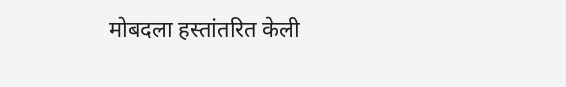मोबदला हस्तांतरित केली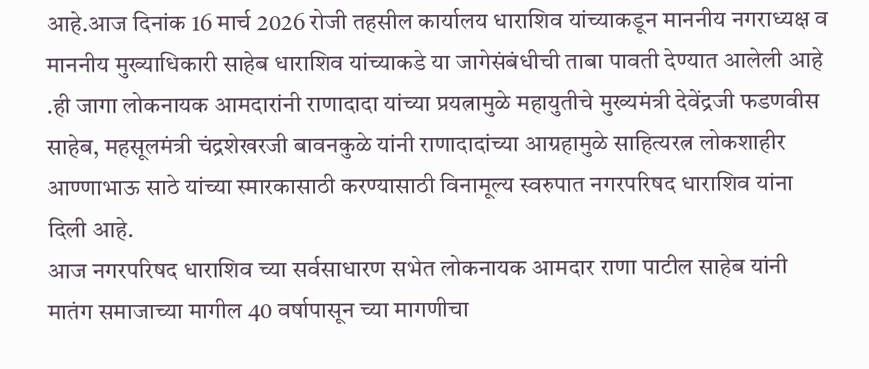आहे.आज दिनांक 16 मार्च 2026 रोजी तहसील कार्यालय धाराशिव यांच्याकडून माननीय नगराध्यक्ष व माननीय मुख्याधिकारी साहेब धाराशिव यांच्याकडे या जागेसंबंधीची ताबा पावती देण्यात आलेली आहे .ही जागा लोकनायक आमदारांनी राणादादा यांच्या प्रयत्नामुळे महायुतीचे मुख्यमंत्री देवेंद्रजी फडणवीस साहेब, महसूलमंत्री चंद्रशेखरजी बावनकुळे यांनी राणादादांच्या आग्रहामुळे साहित्यरत्न लोकशाहीर आण्णाभाऊ साठे यांच्या स्मारकासाठी करण्यासाठी विनामूल्य स्वरुपात नगरपरिषद धाराशिव यांना दिली आहे.
आज नगरपरिषद धाराशिव च्या सर्वसाधारण सभेत लोकनायक आमदार राणा पाटील साहेब यांनी मातंग समाजाच्या मागील 40 वर्षापासून च्या मागणीचा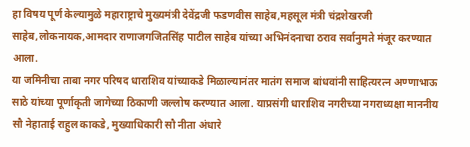हा विषय पूर्ण केल्यामुळे महाराष्ट्राचे मुख्यमंत्री देवेंद्रजी फडणवीस साहेब,महसूल मंत्री चंद्रशेखरजी साहेब,लोकनायक,आमदार राणाजगजितसिंह पाटील साहेब यांच्या अभिनंदनाचा ठराव सर्वानुमते मंजूर करण्यात आला.
या जमिनीचा ताबा नगर परिषद धाराशिव यांच्याकडे मिळाल्यानंतर मातंग समाज बांधवांनी साहित्यरत्न अण्णाभाऊ साठे यांच्या पूर्णाकृती जागेच्या ठिकाणी जल्लोष करण्यात आला. याप्रसंगी धाराशिव नगरीच्या नगराध्यक्षा माननीय सौ नेहाताई राहुल काकडे, मुख्याधिकारी सौ नीता अंधारे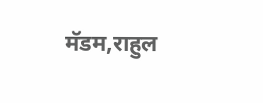मॅडम,राहुल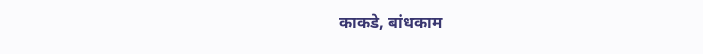काकडे, बांधकाम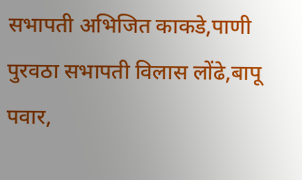सभापती अभिजित काकडे,पाणी पुरवठा सभापती विलास लोंढे,बापू पवार,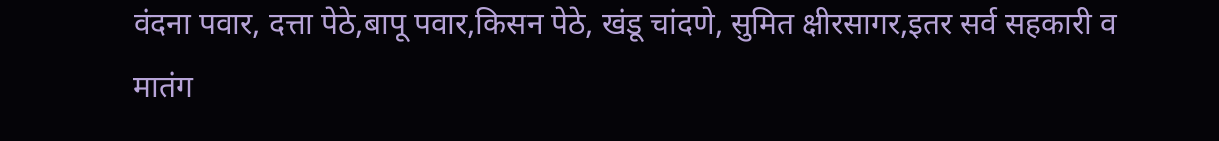वंदना पवार, दत्ता पेठे,बापू पवार,किसन पेठे, खंडू चांदणे, सुमित क्षीरसागर,इतर सर्व सहकारी व मातंग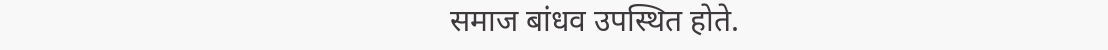समाज बांधव उपस्थित होते.